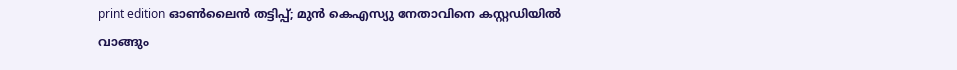print edition ഓൺലൈൻ തട്ടിപ്പ്; മുൻ കെഎസ്യു നേതാവിനെ കസ്റ്റഡിയിൽ വാങ്ങും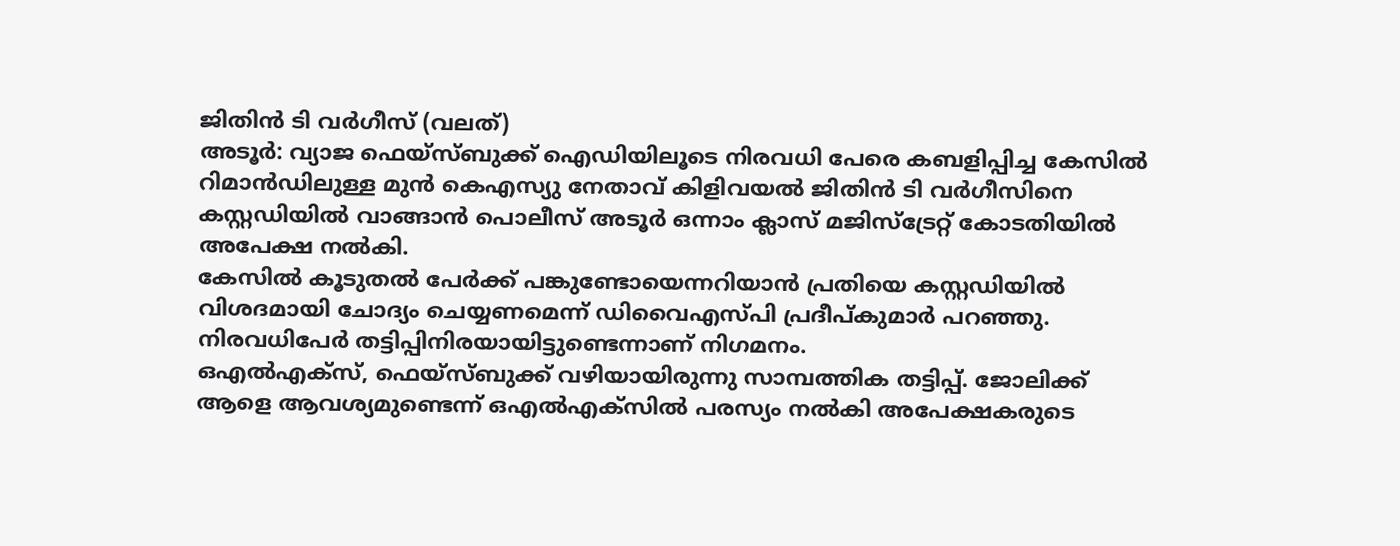ജിതിൻ ടി വർഗീസ് (വലത്)
അടൂർ: വ്യാജ ഫെയ്സ്ബുക്ക് ഐഡിയിലൂടെ നിരവധി പേരെ കബളിപ്പിച്ച കേസിൽ റിമാൻഡിലുള്ള മുൻ കെഎസ്യു നേതാവ് കിളിവയൽ ജിതിൻ ടി വർഗീസിനെ കസ്റ്റഡിയിൽ വാങ്ങാൻ പൊലീസ് അടൂർ ഒന്നാം ക്ലാസ് മജിസ്ട്രേറ്റ് കോടതിയിൽ അപേക്ഷ നൽകി.
കേസിൽ കൂടുതൽ പേർക്ക് പങ്കുണ്ടോയെന്നറിയാൻ പ്രതിയെ കസ്റ്റഡിയിൽ വിശദമായി ചോദ്യം ചെയ്യണമെന്ന് ഡിവൈഎസ്പി പ്രദീപ്കുമാർ പറഞ്ഞു. നിരവധിപേർ തട്ടിപ്പിനിരയായിട്ടുണ്ടെന്നാണ് നിഗമനം.
ഒഎൽഎക്സ്, ഫെയ്സ്ബുക്ക് വഴിയായിരുന്നു സാമ്പത്തിക തട്ടിപ്പ്. ജോലിക്ക് ആളെ ആവശ്യമുണ്ടെന്ന് ഒഎൽഎക്സിൽ പരസ്യം നൽകി അപേക്ഷകരുടെ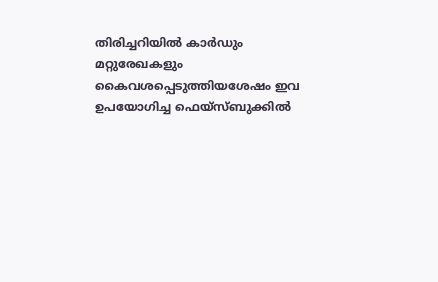തിരിച്ചറിയിൽ കാർഡും മറ്റുരേഖകളും കൈവശപ്പെടുത്തിയശേഷം ഇവ ഉപയോഗിച്ച ഫെയ്സ്ബുക്കിൽ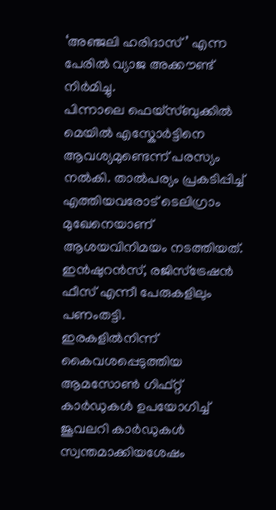‘അഞ്ജലി ഹരിദാസ്’ എന്ന പേരിൽ വ്യാജ അക്കൗണ്ട് നിർമിച്ചു.
പിന്നാലെ ഫെയ്സ്ബുക്കിൽ മെയിൽ എസ്കോർട്ടിനെ ആവശ്യമുണ്ടെന്ന് പരസ്യം നൽകി. താൽപര്യം പ്രകടിപ്പിച്ച് എത്തിയവരോട് ടെലിഗ്രാം മുഖേനെയാണ് ആശയവിനിമയം നടത്തിയത്. ഇൻഷുറൻസ്, രജിസ്ട്രേഷൻ ഫീസ് എന്നീ പേരുകളിലും പണംതട്ടി.
ഇരകളിൽനിന്ന് കൈവശപ്പെടുത്തിയ ആമസോൺ ഗിഫ്റ്റ് കാർഡുകൾ ഉപയോഗിച്ച് ജൂവലറി കാർഡുകൾ സ്വന്തമാക്കിയശേഷം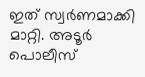ഇത് സ്വർണമാക്കി മാറ്റി. അടൂർ പൊലീസ്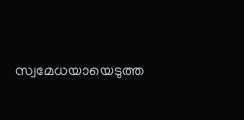സ്വമേധയായെടുത്ത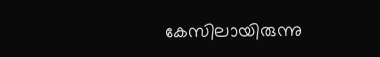കേസിലായിരുന്നു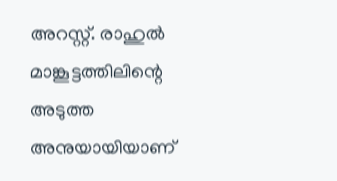അറസ്റ്റ്. രാഹുൽ മാങ്കൂട്ടത്തിലിന്റെ അടുത്ത അനുയായിയാണ്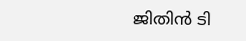ജിതിൻ ടി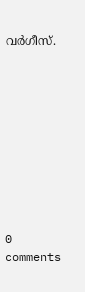വർഗീസ്.










0 comments